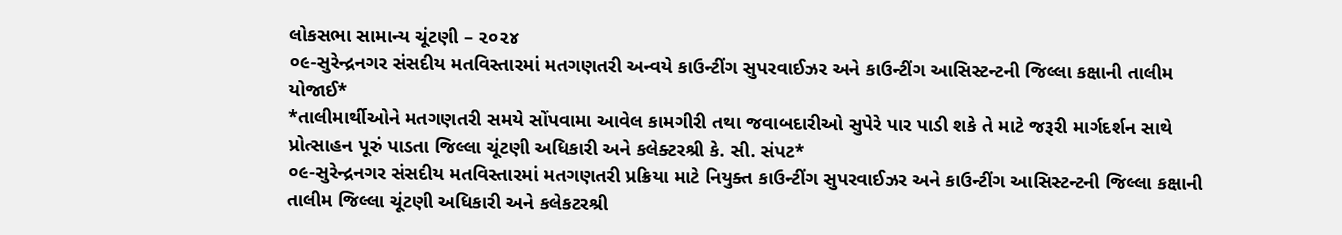લોકસભા સામાન્ય ચૂંટણી – ૨૦૨૪
૦૯-સુરેન્દ્રનગર સંસદીય મતવિસ્તારમાં મતગણતરી અન્વયે કાઉન્ટીંગ સુપરવાઈઝર અને કાઉન્ટીંગ આસિસ્ટન્ટની જિલ્લા કક્ષાની તાલીમ યોજાઈ*
*તાલીમાર્થીઓને મતગણતરી સમયે સોંપવામા આવેલ કામગીરી તથા જવાબદારીઓ સુપેરે પાર પાડી શકે તે માટે જરૂરી માર્ગદર્શન સાથે પ્રોત્સાહન પૂરું પાડતા જિલ્લા ચૂંટણી અધિકારી અને કલેક્ટરશ્રી કે. સી. સંપટ*
૦૯-સુરેન્દ્રનગર સંસદીય મતવિસ્તારમાં મતગણતરી પ્રક્રિયા માટે નિયુક્ત કાઉન્ટીંગ સુપરવાઈઝર અને કાઉન્ટીંગ આસિસ્ટન્ટની જિલ્લા કક્ષાની તાલીમ જિલ્લા ચૂંટણી અધિકારી અને કલેકટરશ્રી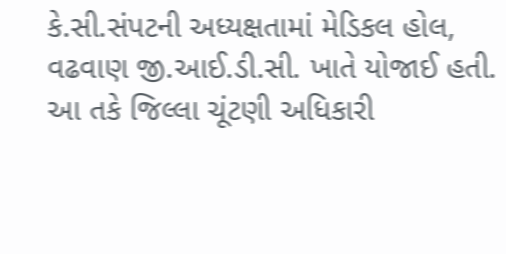કે.સી.સંપટની અધ્યક્ષતામાં મેડિકલ હોલ, વઢવાણ જી.આઈ.ડી.સી. ખાતે યોજાઈ હતી.
આ તકે જિલ્લા ચૂંટણી અધિકારી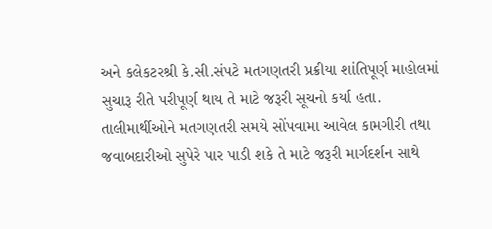અને કલેકટરશ્રી કે.સી.સંપટે મતગણતરી પ્રક્રીયા શાંતિપૂર્ણ માહોલમાં સુચારૂ રીતે પરીપૂર્ણ થાય તે માટે જરૂરી સૂચનો કર્યા હતા. તાલીમાર્થીઓને મતગણતરી સમયે સોંપવામા આવેલ કામગીરી તથા જવાબદારીઓ સુપેરે પાર પાડી શકે તે માટે જરૂરી માર્ગદર્શન સાથે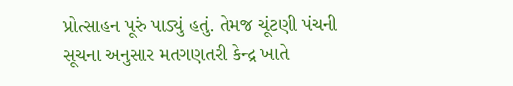પ્રોત્સાહન પૂરું પાડ્યું હતું. તેમજ ચૂંટણી પંચની સૂચના અનુસાર મતગણતરી કેન્દ્ર ખાતે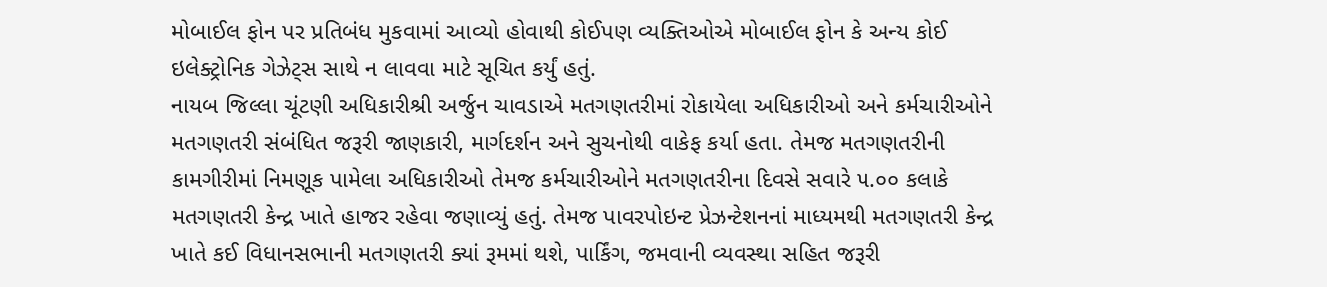મોબાઈલ ફોન પર પ્રતિબંધ મુકવામાં આવ્યો હોવાથી કોઈપણ વ્યક્તિઓએ મોબાઈલ ફોન કે અન્ય કોઈ ઇલેક્ટ્રોનિક ગેઝેટ્સ સાથે ન લાવવા માટે સૂચિત કર્યું હતું.
નાયબ જિલ્લા ચૂંટણી અધિકારીશ્રી અર્જુન ચાવડાએ મતગણતરીમાં રોકાયેલા અધિકારીઓ અને કર્મચારીઓને મતગણતરી સંબંધિત જરૂરી જાણકારી, માર્ગદર્શન અને સુચનોથી વાકેફ કર્યા હતા. તેમજ મતગણતરીની કામગીરીમાં નિમણૂક પામેલા અધિકારીઓ તેમજ કર્મચારીઓને મતગણતરીના દિવસે સવારે ૫.૦૦ કલાકે મતગણતરી કેન્દ્ર ખાતે હાજર રહેવા જણાવ્યું હતું. તેમજ પાવરપોઇન્ટ પ્રેઝન્ટેશનનાં માધ્યમથી મતગણતરી કેન્દ્ર ખાતે કઈ વિધાનસભાની મતગણતરી ક્યાં રૂમમાં થશે, પાર્કિંગ, જમવાની વ્યવસ્થા સહિત જરૂરી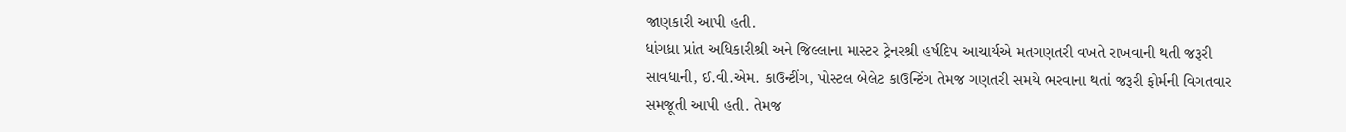જાણકારી આપી હતી.
ધાંગધ્રા પ્રાંત અધિકારીશ્રી અને જિલ્લાના માસ્ટર ટ્રેનરશ્રી હર્ષદિપ આચાર્યએ મતગણતરી વખતે રાખવાની થતી જરૂરી સાવધાની, ઈ.વી.એમ. કાઉન્ટીંગ, પોસ્ટલ બેલેટ કાઉન્ટિંગ તેમજ ગણતરી સમયે ભરવાના થતાં જરૂરી ફોર્મની વિગતવાર સમજૂતી આપી હતી. તેમજ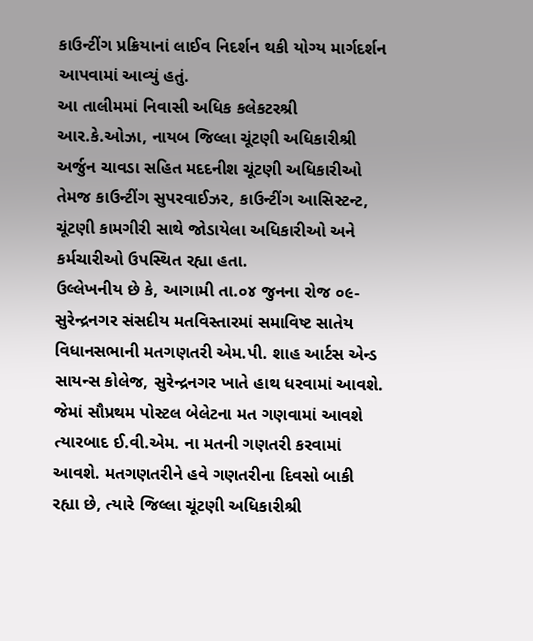કાઉન્ટીંગ પ્રક્રિયાનાં લાઈવ નિદર્શન થકી યોગ્ય માર્ગદર્શન આપવામાં આવ્યું હતું.
આ તાલીમમાં નિવાસી અધિક કલેકટરશ્રી આર.કે.ઓઝા, નાયબ જિલ્લા ચૂંટણી અધિકારીશ્રી અર્જુન ચાવડા સહિત મદદનીશ ચૂંટણી અધિકારીઓ તેમજ કાઉન્ટીંગ સુપરવાઈઝર, કાઉન્ટીંગ આસિસ્ટન્ટ, ચૂંટણી કામગીરી સાથે જોડાયેલા અધિકારીઓ અને કર્મચારીઓ ઉપસ્થિત રહ્યા હતા.
ઉલ્લેખનીય છે કે, આગામી તા.૦૪ જુનના રોજ ૦૯- સુરેન્દ્રનગર સંસદીય મતવિસ્તારમાં સમાવિષ્ટ સાતેય વિધાનસભાની મતગણતરી એમ.પી. શાહ આર્ટસ એન્ડ સાયન્સ કોલેજ, સુરેન્દ્રનગર ખાતે હાથ ધરવામાં આવશે. જેમાં સૌપ્રથમ પોસ્ટલ બેલેટના મત ગણવામાં આવશે ત્યારબાદ ઈ.વી.એમ. ના મતની ગણતરી કરવામાં આવશે. મતગણતરીને હવે ગણતરીના દિવસો બાકી રહ્યા છે, ત્યારે જિલ્લા ચૂંટણી અધિકારીશ્રી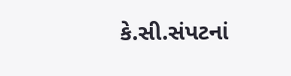કે.સી.સંપટનાં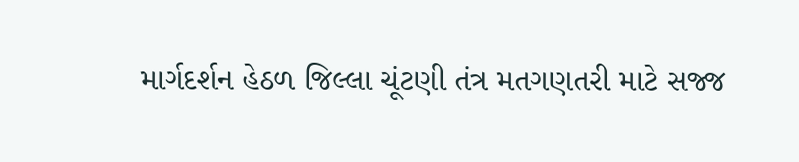માર્ગદર્શન હેઠળ જિલ્લા ચૂંટણી તંત્ર મતગણતરી માટે સજ્જ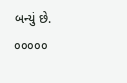બન્યું છે.
૦૦૦૦૦